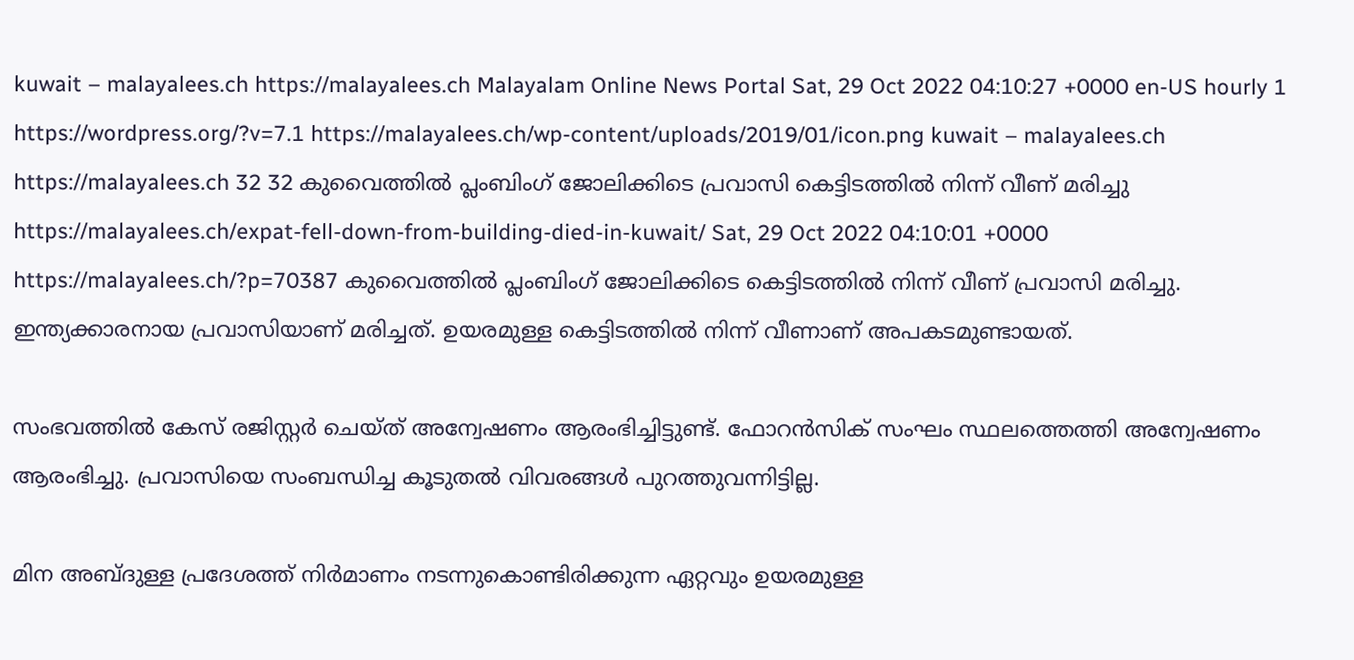kuwait – malayalees.ch https://malayalees.ch Malayalam Online News Portal Sat, 29 Oct 2022 04:10:27 +0000 en-US hourly 1 https://wordpress.org/?v=7.1 https://malayalees.ch/wp-content/uploads/2019/01/icon.png kuwait – malayalees.ch https://malayalees.ch 32 32 കുവൈത്തില്‍ പ്ലംബിംഗ് ജോലിക്കിടെ പ്രവാസി കെട്ടിടത്തില്‍ നിന്ന് വീണ് മരിച്ചു https://malayalees.ch/expat-fell-down-from-building-died-in-kuwait/ Sat, 29 Oct 2022 04:10:01 +0000 https://malayalees.ch/?p=70387 കുവൈത്തില്‍ പ്ലംബിംഗ് ജോലിക്കിടെ കെട്ടിടത്തില്‍ നിന്ന് വീണ് പ്രവാസി മരിച്ചു. ഇന്ത്യക്കാരനായ പ്രവാസിയാണ് മരിച്ചത്. ഉയരമുള്ള കെട്ടിടത്തില്‍ നിന്ന് വീണാണ് അപകടമുണ്ടായത്.

സംഭവത്തില്‍ കേസ് രജിസ്റ്റര്‍ ചെയ്ത് അന്വേഷണം ആരംഭിച്ചിട്ടുണ്ട്. ഫോറന്‍സിക് സംഘം സ്ഥലത്തെത്തി അന്വേഷണം ആരംഭിച്ചു. പ്രവാസിയെ സംബന്ധിച്ച കൂടുതല്‍ വിവരങ്ങള്‍ പുറത്തുവന്നിട്ടില്ല.

മിന അബ്ദുള്ള പ്രദേശത്ത് നിര്‍മാണം നടന്നുകൊണ്ടിരിക്കുന്ന ഏറ്റവും ഉയരമുള്ള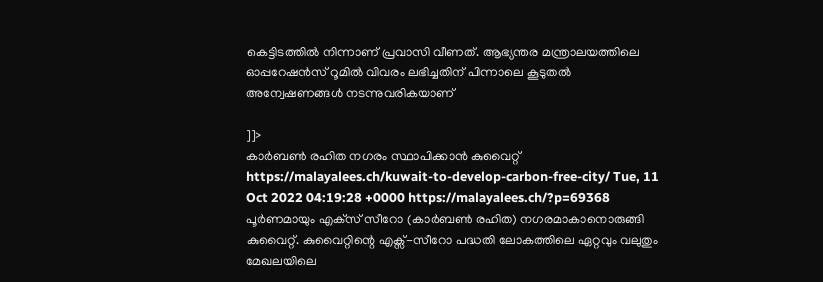കെട്ടിടത്തില്‍ നിന്നാണ് പ്രവാസി വീണത്. ആഭ്യന്തര മന്ത്രാലയത്തിലെ ഓപ്പറേഷന്‍സ് റൂമില്‍ വിവരം ലഭിച്ചതിന് പിന്നാലെ കൂടുതല്‍ അന്വേഷണങ്ങള്‍ നടന്നുവരികയാണ്

]]>
കാര്‍ബണ്‍ രഹിത നഗരം സ്ഥാപിക്കാന്‍ കുവൈറ്റ് https://malayalees.ch/kuwait-to-develop-carbon-free-city/ Tue, 11 Oct 2022 04:19:28 +0000 https://malayalees.ch/?p=69368 പൂര്‍ണമായും എക്‌സ് സീറോ (കാര്‍ബണ്‍ രഹിത) നഗരമാകാനൊരുങ്ങി കുവൈറ്റ്. കുവൈറ്റിന്റെ എക്സ്-സീറോ പദ്ധതി ലോകത്തിലെ ഏറ്റവും വലുതും മേഖലയിലെ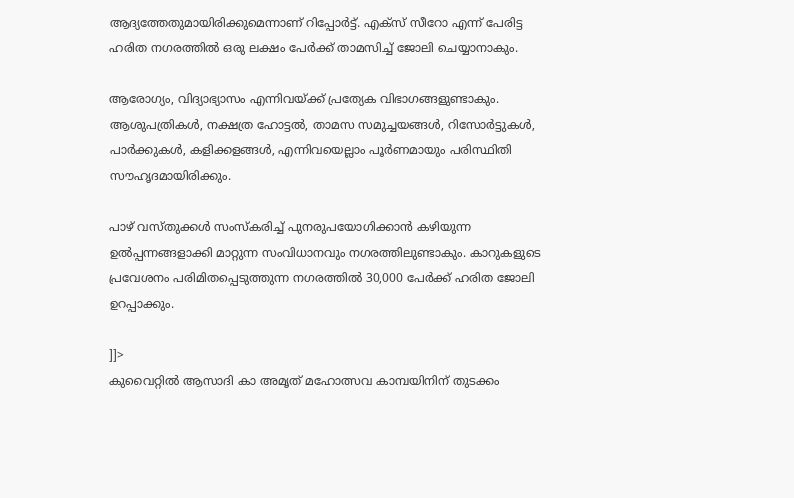ആദ്യത്തേതുമായിരിക്കുമെന്നാണ് റിപ്പോർട്ട്. എക്‌സ് സീറോ എന്ന് പേരിട്ട ഹരിത നഗരത്തില്‍ ഒരു ലക്ഷം പേര്‍ക്ക് താമസിച്ച് ജോലി ചെയ്യാനാകും.

ആരോഗ്യം, വിദ്യാഭ്യാസം എന്നിവയ്ക്ക് പ്രത്യേക വിഭാഗങ്ങളുണ്ടാകും. ആശുപത്രികള്‍, നക്ഷത്ര ഹോട്ടല്‍, താമസ സമുച്ചയങ്ങള്‍, റിസോര്‍ട്ടുകള്‍, പാര്‍ക്കുകള്‍, കളിക്കളങ്ങള്‍, എന്നിവയെല്ലാം പൂര്‍ണമായും പരിസ്ഥിതി സൗഹൃദമായിരിക്കും.

പാഴ് വസ്തുക്കള്‍ സംസ്‌കരിച്ച് പുനരുപയോഗിക്കാന്‍ കഴിയുന്ന ഉല്‍പ്പന്നങ്ങളാക്കി മാറ്റുന്ന സംവിധാനവും നഗരത്തിലുണ്ടാകും. കാറുകളുടെ പ്രവേശനം പരിമിതപ്പെടുത്തുന്ന നഗരത്തില്‍ 30,000 പേര്‍ക്ക് ഹരിത ജോലി ഉറപ്പാക്കും.

]]>
കുവൈറ്റില്‍ ആസാദി കാ അമൃത് മഹോത്സവ കാമ്പയിനിന് തുടക്കം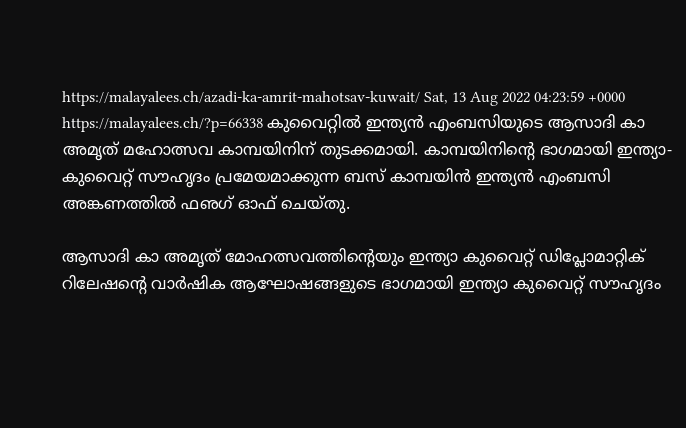https://malayalees.ch/azadi-ka-amrit-mahotsav-kuwait/ Sat, 13 Aug 2022 04:23:59 +0000 https://malayalees.ch/?p=66338 കുവൈറ്റില്‍ ഇന്ത്യന്‍ എംബസിയുടെ ആസാദി കാ അമൃത് മഹോത്സവ കാമ്പയിനിന് തുടക്കമായി. കാമ്പയിനിന്റെ ഭാഗമായി ഇന്ത്യാ-കുവൈറ്റ് സൗഹൃദം പ്രമേയമാക്കുന്ന ബസ് കാമ്പയിന്‍ ഇന്ത്യന്‍ എംബസി അങ്കണത്തില്‍ ഫഌഗ് ഓഫ് ചെയ്തു.

ആസാദി കാ അമൃത് മോഹത്സവത്തിന്റെയും ഇന്ത്യാ കുവൈറ്റ് ഡിപ്ലോമാറ്റിക് റിലേഷന്റെ വാര്‍ഷിക ആഘോഷങ്ങളുടെ ഭാഗമായി ഇന്ത്യാ കുവൈറ്റ് സൗഹൃദം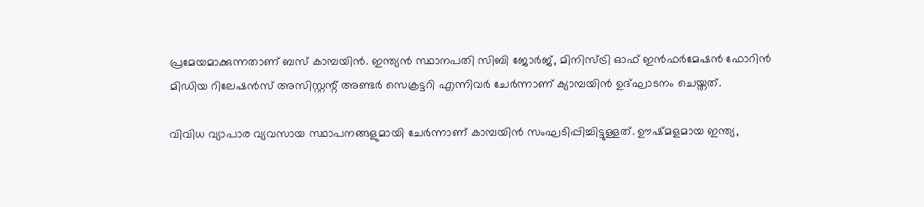പ്രമേയമാക്കുന്നതാണ് ബസ് കാമ്പയിന്‍. ഇന്ത്യന്‍ സ്ഥാനപതി സിബി ജോര്‍ജ്, മിനിസ്ട്രി ഓഫ് ഇന്‍ഫര്‍മേഷന്‍ ഫോറിന്‍ മിഡിയ റിലേഷന്‍സ് അസിസ്റ്റന്റ് അണ്ടര്‍ സെക്രട്ടറി എന്നിവര്‍ ചേര്‍ന്നാണ് ക്യാമ്പയിന്‍ ഉദ്ഘാടനം ചെയ്തത്.

വിവിധ വ്യാപാര വ്യവസായ സ്ഥാപനങ്ങളുമായി ചേര്‍ന്നാണ് കാമ്പയിന്‍ സംഘടിപ്പിച്ചിട്ടുള്ളത്. ഊഷ്മളമായ ഇന്ത്യ,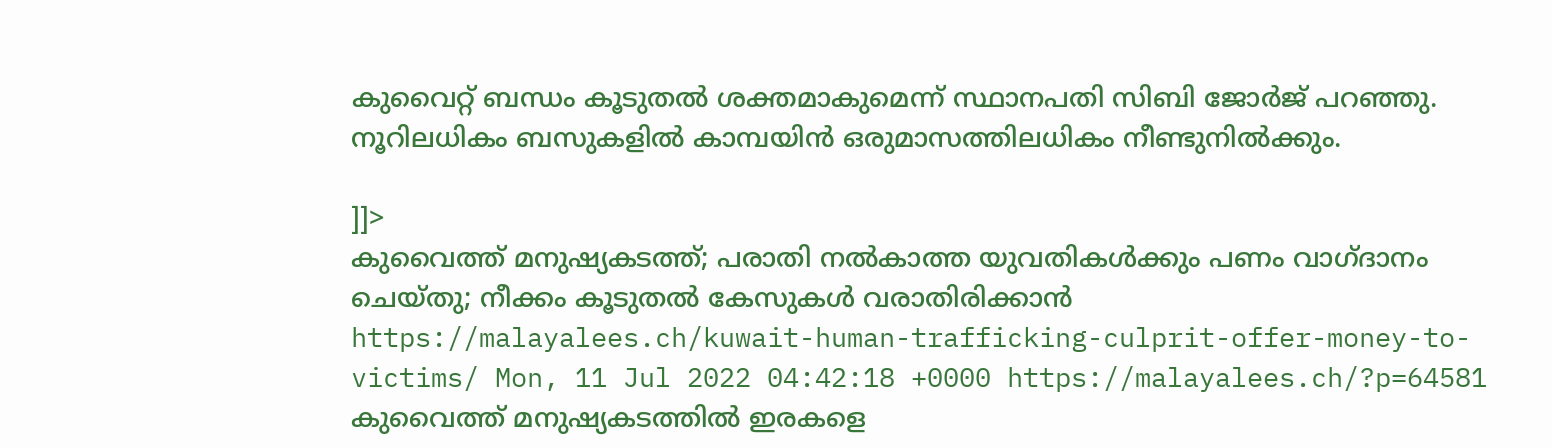കുവൈറ്റ് ബന്ധം കൂടുതല്‍ ശക്തമാകുമെന്ന് സ്ഥാനപതി സിബി ജോര്‍ജ് പറഞ്ഞു. നൂറിലധികം ബസുകളില്‍ കാമ്പയിന്‍ ഒരുമാസത്തിലധികം നീണ്ടുനില്‍ക്കും.

]]>
കുവൈത്ത് മനുഷ്യകടത്ത്; പരാതി നൽകാത്ത യുവതികൾക്കും പണം വാഗ്ദാനം ചെയ്തു; നീക്കം കൂടുതൽ കേസുകൾ വരാതിരിക്കാൻ https://malayalees.ch/kuwait-human-trafficking-culprit-offer-money-to-victims/ Mon, 11 Jul 2022 04:42:18 +0000 https://malayalees.ch/?p=64581 കുവൈത്ത് മനുഷ്യകടത്തിൽ ഇരകളെ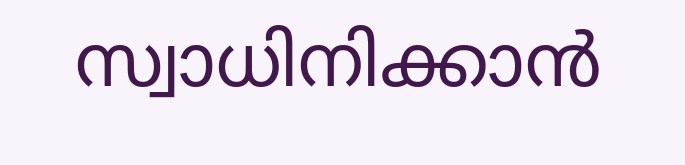സ്വാധിനിക്കാൻ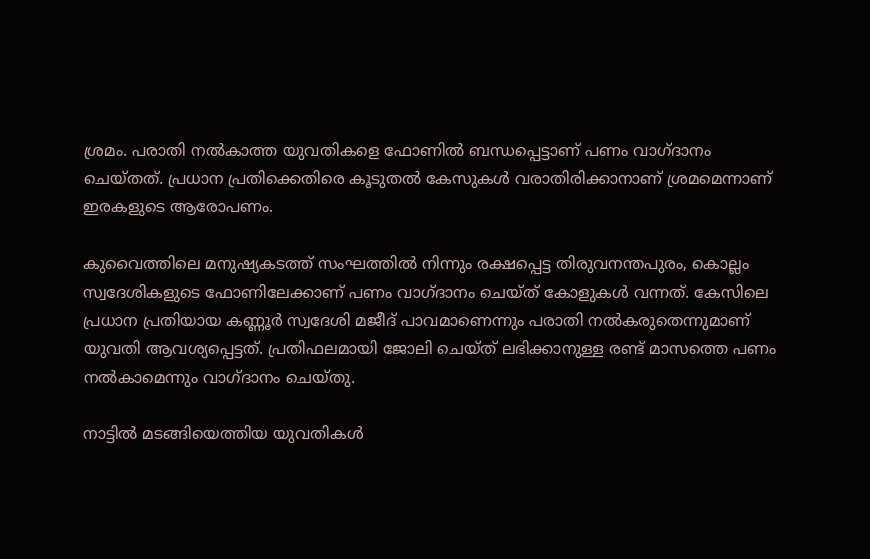ശ്രമം. പരാതി നൽകാത്ത യുവതികളെ ഫോണിൽ ബന്ധപ്പെട്ടാണ് പണം വാഗ്ദാനം ചെയ്തത്. പ്രധാന പ്രതിക്കെതിരെ കൂടുതൽ കേസുകൾ വരാതിരിക്കാനാണ് ശ്രമമെന്നാണ് ഇരകളുടെ ആരോപണം.

കുവൈത്തിലെ മനുഷ്യകടത്ത് സംഘത്തിൽ നിന്നും രക്ഷപ്പെട്ട തിരുവനന്തപുരം, കൊല്ലം സ്വദേശികളുടെ ഫോണിലേക്കാണ് പണം വാഗ്ദാനം ചെയ്ത് കോളുകൾ വന്നത്. കേസിലെ പ്രധാന പ്രതിയായ കണ്ണൂർ സ്വദേശി മജീദ് പാവമാണെന്നും പരാതി നൽകരുതെന്നുമാണ് യുവതി ആവശ്യപ്പെട്ടത്. പ്രതിഫലമായി ജോലി ചെയ്ത് ലഭിക്കാനുള്ള രണ്ട് മാസത്തെ പണം നൽകാമെന്നും വാഗ്ദാനം ചെയ്തു.

നാട്ടിൽ മടങ്ങിയെത്തിയ യുവതികൾ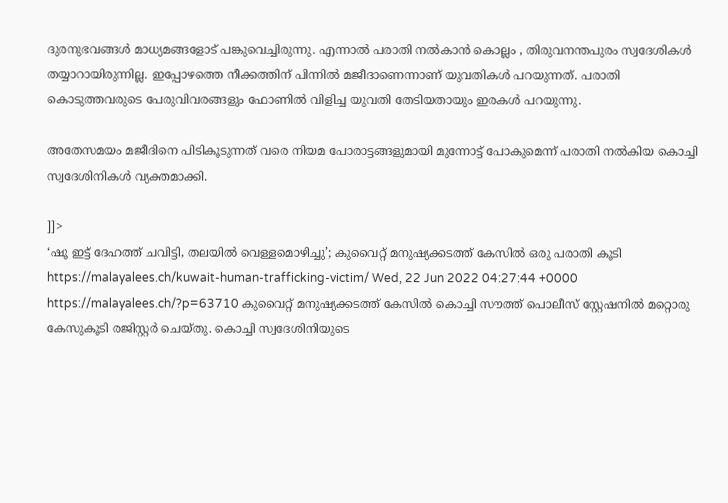ദുരനുഭവങ്ങൾ മാധ്യമങ്ങളോട് പങ്കുവെച്ചിരുന്നു. എന്നാൽ പരാതി നൽകാൻ കൊല്ലം , തിരുവനന്തപുരം സ്വദേശികൾ തയ്യാറായിരുന്നില്ല. ഇപ്പോഴത്തെ നീക്കത്തിന് പിന്നിൽ മജീദാണെന്നാണ് യുവതികൾ പറയുന്നത്. പരാതി കൊടുത്തവരുടെ പേരുവിവരങ്ങളും ഫോണിൽ വിളിച്ച യുവതി തേടിയതായും ഇരകൾ പറയുന്നു.

അതേസമയം മജീദിനെ പിടികൂടുന്നത് വരെ നിയമ പോരാട്ടങ്ങളുമായി മുന്നോട്ട് പോകുമെന്ന് പരാതി നൽകിയ കൊച്ചി സ്വദേശിനികൾ വ്യക്തമാക്കി.

]]>
‘ഷൂ ഇട്ട് ദേഹത്ത് ചവിട്ടി, തലയിൽ വെള്ളമൊഴിച്ചു’; കുവൈറ്റ് മനുഷ്യക്കടത്ത് കേസിൽ ഒരു പരാതി കൂടി https://malayalees.ch/kuwait-human-trafficking-victim/ Wed, 22 Jun 2022 04:27:44 +0000 https://malayalees.ch/?p=63710 കുവൈറ്റ് മനുഷ്യക്കടത്ത് കേസിൽ കൊച്ചി സൗത്ത് പൊലീസ് സ്റ്റേഷനിൽ മറ്റൊരു കേസുകൂടി രജിസ്റ്റർ ചെയ്തു. കൊച്ചി സ്വദേശിനിയുടെ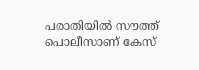പരാതിയിൽ സൗത്ത് പൊലീസാണ് കേസ്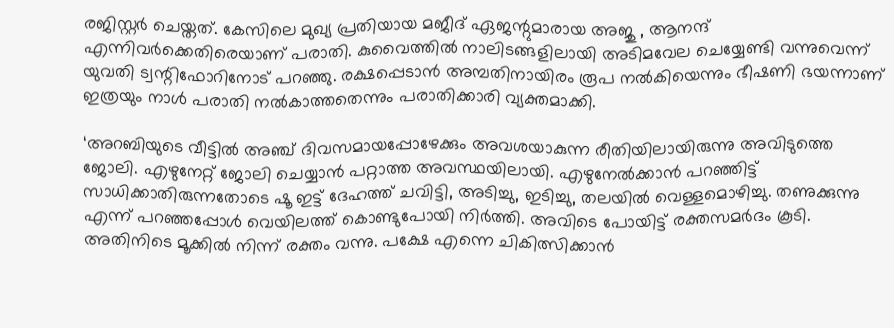രജിസ്റ്റർ ചെയ്തത്. കേസിലെ മുഖ്യ പ്രതിയായ മജീദ് ഏജന്റുമാരായ അജു , ആനന്ദ് എന്നിവർക്കെതിരെയാണ് പരാതി. കുവൈത്തിൽ നാലിടങ്ങളിലായി അടിമവേല ചെയ്യേണ്ടി വന്നുവെന്ന് യുവതി ട്വന്റിഫോറിനോട് പറഞ്ഞു. രക്ഷപ്പെടാൻ അമ്പതിനായിരം രൂപ നൽകിയെന്നും ഭീഷണി ഭയന്നാണ് ഇത്രയും നാൾ പരാതി നൽകാത്തതെന്നും പരാതിക്കാരി വ്യക്തമാക്കി.

‘അറബിയുടെ വീട്ടിൽ അഞ്ച് ദിവസമായപ്പോഴേക്കും അവശയാകുന്ന രീതിയിലായിരുന്നു അവിടുത്തെ ജോലി. എഴുനേറ്റ് ജോലി ചെയ്യാൻ പറ്റാത്ത അവസ്ഥയിലായി. എഴുനേൽക്കാൻ പറഞ്ഞിട്ട് സാധിക്കാതിരുന്നതോടെ ഷൂ ഇട്ട് ദേഹത്ത് ചവിട്ടി, അടിച്ചു, ഇടിച്ചു, തലയിൽ വെള്ളമൊഴിച്ചു. തണുക്കുന്നു എന്ന് പറഞ്ഞപ്പോൾ വെയിലത്ത് കൊണ്ടുപോയി നിർത്തി. അവിടെ പോയിട്ട് രക്തസമർദം കൂടി. അതിനിടെ മൂക്കിൽ നിന്ന് രക്തം വന്നു. പക്ഷേ എന്നെ ചികിത്സിക്കാൻ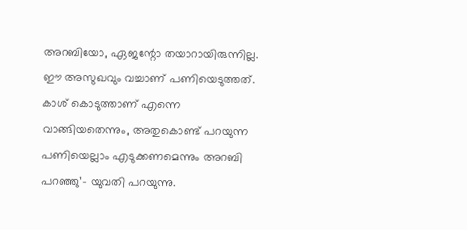അറബിയോ, ഏജന്റോ തയാറായിരുന്നില്ല. ഈ അസുഖവും വച്ചാണ് പണിയെടുത്തത്. കാശ് കൊടുത്താണ് എന്നെ വാങ്ങിയതെന്നും, അതുകൊണ്ട് പറയുന്ന പണിയെല്ലാം എടുക്കണമെന്നും അറബി പറഞ്ഞു’- യുവതി പറയുന്നു.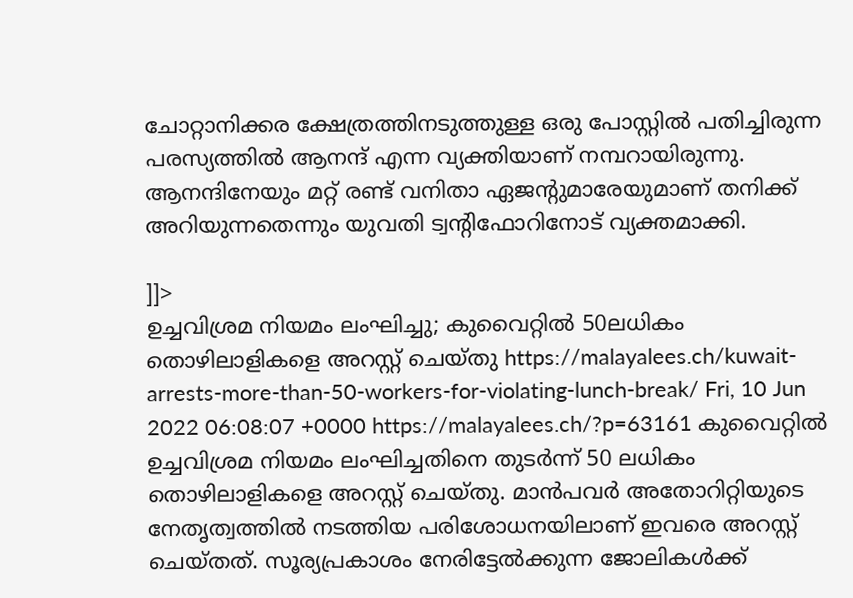ചോറ്റാനിക്കര ക്ഷേത്രത്തിനടുത്തുള്ള ഒരു പോസ്റ്റിൽ പതിച്ചിരുന്ന പരസ്യത്തിൽ ആനന്ദ് എന്ന വ്യക്തിയാണ് നമ്പറായിരുന്നു. ആനന്ദിനേയും മറ്റ് രണ്ട് വനിതാ ഏജന്റുമാരേയുമാണ് തനിക്ക് അറിയുന്നതെന്നും യുവതി ട്വന്റിഫോറിനോട് വ്യക്തമാക്കി.

]]>
ഉച്ചവിശ്രമ നിയമം ലംഘിച്ചു; കുവൈറ്റില്‍ 50ലധികം തൊഴിലാളികളെ അറസ്റ്റ് ചെയ്തു https://malayalees.ch/kuwait-arrests-more-than-50-workers-for-violating-lunch-break/ Fri, 10 Jun 2022 06:08:07 +0000 https://malayalees.ch/?p=63161 കുവൈറ്റില്‍ ഉച്ചവിശ്രമ നിയമം ലംഘിച്ചതിനെ തുടര്‍ന്ന് 50 ലധികം തൊഴിലാളികളെ അറസ്റ്റ് ചെയ്തു. മാന്‍പവര്‍ അതോറിറ്റിയുടെ നേതൃത്വത്തില്‍ നടത്തിയ പരിശോധനയിലാണ് ഇവരെ അറസ്റ്റ് ചെയ്തത്. സൂര്യപ്രകാശം നേരിട്ടേല്‍ക്കുന്ന ജോലികള്‍ക്ക്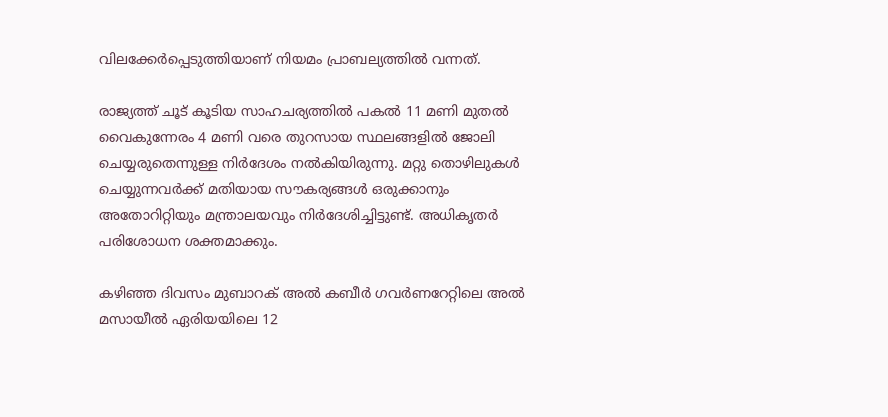വിലക്കേര്‍പ്പെടുത്തിയാണ് നിയമം പ്രാബല്യത്തില്‍ വന്നത്.

രാജ്യത്ത് ചൂട് കൂടിയ സാഹചര്യത്തില്‍ പകല്‍ 11 മണി മുതല്‍ വൈകുന്നേരം 4 മണി വരെ തുറസായ സ്ഥലങ്ങളില്‍ ജോലി ചെയ്യരുതെന്നുള്ള നിര്‍ദേശം നല്‍കിയിരുന്നു. മറ്റു തൊഴിലുകള്‍ ചെയ്യുന്നവര്‍ക്ക് മതിയായ സൗകര്യങ്ങള്‍ ഒരുക്കാനും അതോറിറ്റിയും മന്ത്രാലയവും നിര്‍ദേശിച്ചിട്ടുണ്ട്. അധികൃതര്‍ പരിശോധന ശക്തമാക്കും.

കഴിഞ്ഞ ദിവസം മുബാറക് അല്‍ കബീര്‍ ഗവര്‍ണറേറ്റിലെ അല്‍ മസായീല്‍ ഏരിയയിലെ 12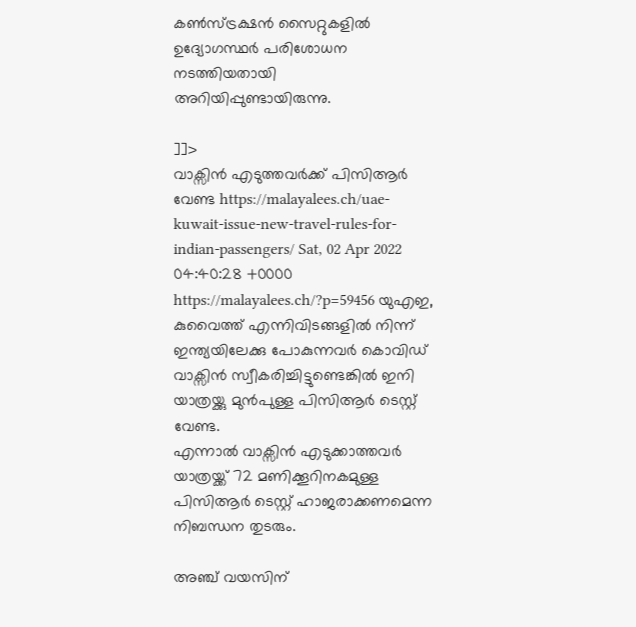കണ്‍സ്ട്രക്ഷന്‍ സൈറ്റുകളില്‍ ഉദ്യോഗസ്ഥര്‍ പരിശോധന നടത്തിയതായി അറിയിപ്പുണ്ടായിരുന്നു.

]]>
വാക്സിൻ എടുത്തവർക്ക് പിസിആർ വേണ്ട https://malayalees.ch/uae-kuwait-issue-new-travel-rules-for-indian-passengers/ Sat, 02 Apr 2022 04:40:28 +0000 https://malayalees.ch/?p=59456 യുഎഇ, കുവൈത്ത് എന്നിവിടങ്ങളിൽ നിന്ന് ഇന്ത്യയിലേക്കു പോകുന്നവർ കൊവിഡ് വാക്സിൻ സ്വീകരിച്ചിട്ടുണ്ടെങ്കിൽ ഇനി യാത്രയ്ക്കു മുൻപുള്ള പിസിആർ ടെസ്റ്റ് വേണ്ട.
എന്നാൽ വാക്സിൻ എടുക്കാത്തവർ യാത്രയ്ക്ക് 72 മണിക്കൂറിനകമുള്ള പിസിആർ ടെസ്റ്റ് ഹാജരാക്കണമെന്ന നിബന്ധന തുടരും.

അഞ്ച് വയസിന്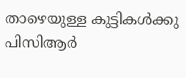താഴെയുള്ള കുട്ടികൾക്കു പിസിആർ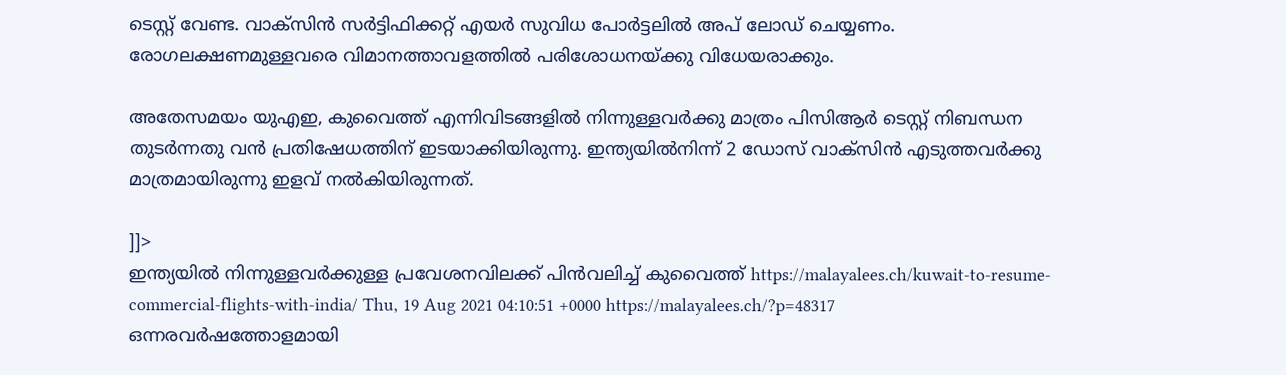ടെസ്റ്റ് വേണ്ട. വാക്സിൻ സർട്ടിഫിക്കറ്റ് എയർ സുവിധ പോർട്ടലിൽ അപ് ലോഡ് ചെയ്യണം. രോഗലക്ഷണമുള്ളവരെ വിമാനത്താവളത്തിൽ പരിശോധനയ്ക്കു വിധേയരാക്കും.

അതേസമയം യുഎഇ, കുവൈത്ത് എന്നിവിടങ്ങളിൽ നിന്നുള്ളവർക്കു മാത്രം പിസിആർ ടെസ്റ്റ് നിബന്ധന തുടർന്നതു വൻ പ്രതിഷേധത്തിന് ഇടയാക്കിയിരുന്നു. ഇന്ത്യയിൽനിന്ന് 2 ഡോസ് വാക്സിൻ എടുത്തവർക്കു മാത്രമായിരുന്നു ഇളവ് നൽകിയിരുന്നത്.

]]>
ഇന്ത്യയിൽ നിന്നുള്ളവർക്കുള്ള പ്രവേശനവിലക്ക് പിൻവലിച്ച് കുവൈത്ത് https://malayalees.ch/kuwait-to-resume-commercial-flights-with-india/ Thu, 19 Aug 2021 04:10:51 +0000 https://malayalees.ch/?p=48317 ഒന്നരവർഷത്തോളമായി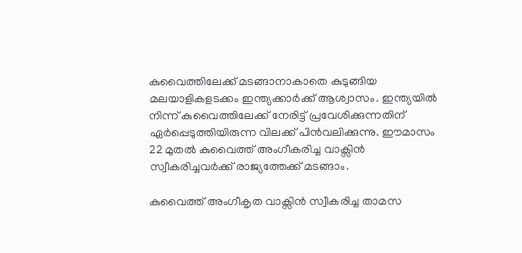കുവൈത്തിലേക്ക് മടങ്ങാനാകാതെ കുടുങ്ങിയ മലയാളികളടക്കം ഇന്ത്യക്കാർക്ക് ആശ്വാസം. ഇന്ത്യയില്‍ നിന്ന് കുവൈത്തിലേക്ക് നേരിട്ട് പ്രവേശിക്കുന്നതിന് ഏര്‍പ്പെടുത്തിയിരുന്ന വിലക്ക് പിന്‍വലിക്കുന്നു. ഈമാസം 22 മുതല്‍ കുവൈത്ത് അംഗീകരിച്ച വാക്സിന്‍ സ്വീകരിച്ചവര്‍ക്ക് രാജ്യത്തേക്ക് മടങ്ങാം.

കുവൈത്ത് അംഗീകൃത വാക്സിൻ സ്വീകരിച്ച താമസ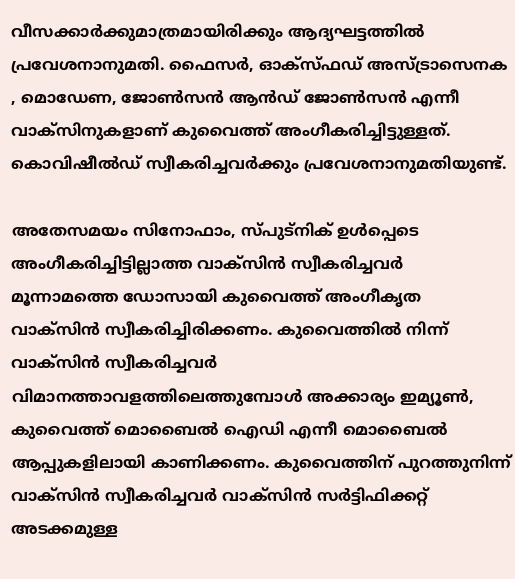വീസക്കാർക്കുമാത്രമായിരിക്കും ആദ്യഘട്ടത്തില്‍ പ്രവേശനാനുമതി. ഫൈസർ, ഓക്സ്ഫഡ് അസ്ട്രാസെനക , മൊഡേണ, ജോൺസൻ ആൻഡ് ജോൺസൻ എന്നീ വാക്സിനുകളാണ് കുവൈത്ത് അംഗീകരിച്ചിട്ടുള്ളത്. കൊവിഷീല്‍ഡ് സ്വീകരിച്ചവര്‍ക്കും പ്രവേശനാനുമതിയുണ്ട്.

അതേസമയം സിനോഫാം, സ്പുട്നിക് ഉൾപ്പെടെ അംഗീകരിച്ചിട്ടില്ലാത്ത വാക്സിൻ സ്വീകരിച്ചവർ മൂന്നാമത്തെ ഡോസായി കുവൈത്ത് അംഗീകൃത വാക്സിൻ സ്വീകരിച്ചിരിക്കണം. കുവൈത്തിൽ നിന്ന് വാക്സിൻ സ്വീകരിച്ചവർ വിമാനത്താവളത്തിലെത്തുമ്പോൾ അക്കാര്യം ഇമ്യൂൺ, കുവൈത്ത് മൊബൈൽ ഐഡി എന്നീ മൊബൈൽ ആപ്പുകളിലായി കാണിക്കണം. കുവൈത്തിന് പുറത്തുനിന്ന് വാക്സിൻ സ്വീകരിച്ചവർ വാക്സിൻ സർട്ടിഫിക്കറ്റ് അടക്കമുള്ള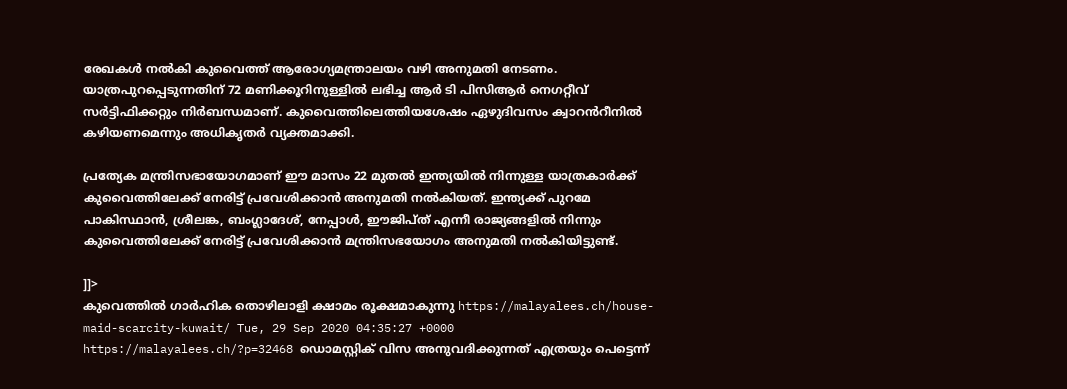രേഖകള്‍ നല്‍കി കുവൈത്ത് ആരോഗ്യമന്ത്രാലയം വഴി അനുമതി നേടണം. യാത്രപുറപ്പെടുന്നതിന് 72 മണിക്കൂറിനുള്ളിൽ ലഭിച്ച ആർ ടി പിസിആർ നെഗറ്റീവ് സർട്ടിഫിക്കറ്റും നിർബന്ധമാണ്. കുവൈത്തിലെത്തിയശേഷം ഏഴുദിവസം ക്വാറൻറീനിൽ കഴിയണമെന്നും അധികൃതര്‍ വ്യക്തമാക്കി.

പ്രത്യേക മന്ത്രിസഭായോഗമാണ് ഈ മാസം 22 മുതൽ ഇന്ത്യയില്‍ നിന്നുള്ള യാത്രകാര്‍ക്ക് കുവൈത്തിലേക്ക് നേരിട്ട് പ്രവേശിക്കാന്‍ അനുമതി നല്‍കിയത്. ഇന്ത്യക്ക് പുറമേ പാകിസ്ഥാൻ, ശ്രീലങ്ക, ബംഗ്ലാദേശ്, നേപ്പാൾ, ഈജിപ്ത് എന്നീ രാജ്യങ്ങളിൽ നിന്നും കുവൈത്തിലേക്ക് നേരിട്ട് പ്രവേശിക്കാന്‍ മന്ത്രിസഭയോഗം അനുമതി നല്‍കിയിട്ടുണ്ട്.

]]>
കുവെത്തില്‍ ഗാര്‍ഹിക തൊഴിലാളി ക്ഷാമം രൂക്ഷമാകുന്നു https://malayalees.ch/house-maid-scarcity-kuwait/ Tue, 29 Sep 2020 04:35:27 +0000 https://malayalees.ch/?p=32468 ഡൊമസ്റ്റിക് വിസ അനുവദിക്കുന്നത് എത്രയും പെട്ടെന്ന്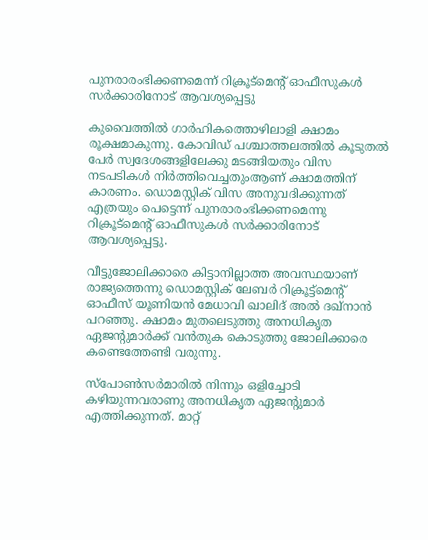പുനരാരംഭിക്കണമെന്ന് റിക്രൂട്മെന്റ് ഓഫീസുകൾ സർക്കാരിനോട് ആവശ്യപ്പെട്ടു

കുവൈത്തിൽ ഗാർഹികത്തൊഴിലാളി ക്ഷാമം രൂക്ഷമാകുന്നു. കോവിഡ് പശ്ചാത്തലത്തിൽ കൂടുതൽ പേർ സ്വദേശങ്ങളിലേക്കു മടങ്ങിയതും വിസ നടപടികൾ നിർത്തിവെച്ചതുംആണ് ക്ഷാമത്തിന് കാരണം. ഡൊമസ്റ്റിക് വിസ അനുവദിക്കുന്നത് എത്രയും പെട്ടെന്ന് പുനരാരംഭിക്കണമെന്നു റിക്രൂട്മെന്റ് ഓഫീസുകൾ സർക്കാരിനോട് ആവശ്യപ്പെട്ടു.

വീട്ടുജോലിക്കാരെ കിട്ടാനില്ലാത്ത അവസ്ഥയാണ് രാജ്യത്തെന്നു ഡൊമസ്റ്റിക് ലേബർ റിക്രൂട്ട്‌മെന്റ് ഓഫീസ് യൂണിയൻ മേധാവി ഖാലിദ് അൽ ദഖ്നാൻ പറഞ്ഞു. ക്ഷാമം മുതലെടുത്തു അനധികൃത ഏജന്റുമാർക്ക് വൻതുക കൊടുത്തു ജോലിക്കാരെ കണ്ടെത്തേണ്ടി വരുന്നു.

സ്പോൺസർമാരിൽ നിന്നും ഒളിച്ചോടി കഴിയുന്നവരാണു അനധികൃത ഏജന്റുമാർ എത്തിക്കുന്നത്. മാറ്റ്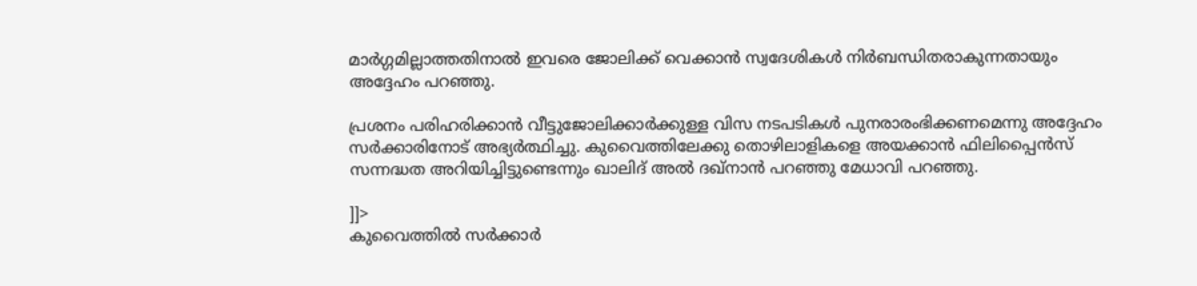മാർഗ്ഗമില്ലാത്തതിനാൽ ഇവരെ ജോലിക്ക്‌ വെക്കാൻ സ്വദേശികൾ നിർബന്ധിതരാകുന്നതായും അദ്ദേഹം പറഞ്ഞു.

പ്രശനം പരിഹരിക്കാൻ വീട്ടുജോലിക്കാർക്കുള്ള വിസ നടപടികൾ പുനരാരംഭിക്കണമെന്നു അദ്ദേഹം സർക്കാരിനോട് അഭ്യർത്ഥിച്ചു. കുവൈത്തിലേക്കു തൊഴിലാളികളെ അയക്കാൻ ഫിലിപ്പൈൻസ് സന്നദ്ധത അറിയിച്ചിട്ടുണ്ടെന്നും ഖാലിദ് അൽ ദഖ്‌നാൻ പറഞ്ഞു മേധാവി പറഞ്ഞു.

]]>
കുവൈത്തിൽ സര്‍ക്കാര്‍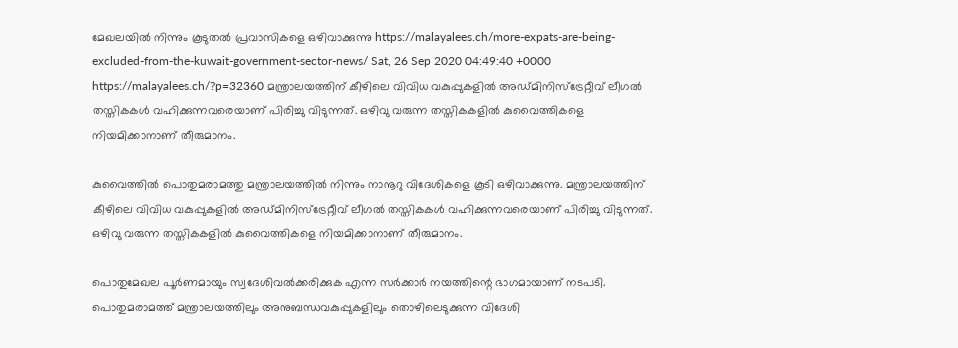മേഖലയില്‍ നിന്നും കൂടുതല്‍ പ്രവാസികളെ ഒഴിവാക്കുന്നു https://malayalees.ch/more-expats-are-being-excluded-from-the-kuwait-government-sector-news/ Sat, 26 Sep 2020 04:49:40 +0000 https://malayalees.ch/?p=32360 മന്ത്രാലയത്തിന് കീഴിലെ വിവിധ വകുപ്പുകളിൽ അഡ്മിനിസ്‌ട്രേറ്റീവ് ലീഗൽ തസ്തികകൾ വഹിക്കുന്നവരെയാണ് പിരിച്ചു വിടുന്നത്. ഒഴിവു വരുന്ന തസ്തികകളിൽ കുവൈത്തികളെ നിയമിക്കാനാണ് തീരുമാനം.

കുവൈത്തിൽ പൊതുമരാമത്തു മന്ത്രാലയത്തിൽ നിന്നും നാനൂറു വിദേശികളെ കൂടി ഒഴിവാക്കുന്നു. മന്ത്രാലയത്തിന് കീഴിലെ വിവിധ വകുപ്പുകളിൽ അഡ്മിനിസ്‌ട്രേറ്റീവ് ലീഗൽ തസ്തികകൾ വഹിക്കുന്നവരെയാണ് പിരിച്ചു വിടുന്നത്. ഒഴിവു വരുന്ന തസ്തികകളിൽ കുവൈത്തികളെ നിയമിക്കാനാണ് തീരുമാനം.

പൊതുമേഖല പൂർണമായും സ്വദേശിവൽക്കരിക്കുക എന്ന സർക്കാർ നയത്തിന്റെ ഭാഗമായാണ് നടപടി. പൊതുമരാമത്ത് മന്ത്രാലയത്തിലും അനുബന്ധവകുപ്പുകളിലും തൊഴിലെടുക്കുന്ന വിദേശി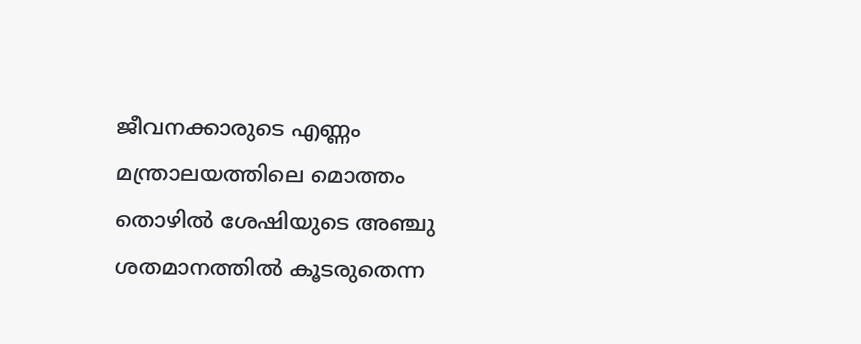ജീവനക്കാരുടെ എണ്ണം മന്ത്രാലയത്തിലെ മൊത്തം തൊഴിൽ ശേഷിയുടെ അഞ്ചു ശതമാനത്തിൽ കൂടരുതെന്ന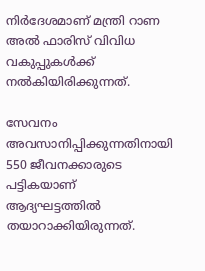നിർദേശമാണ് മന്ത്രി റാണ അൽ ഫാരിസ് വിവിധ വകുപ്പുകൾക്ക് നൽകിയിരിക്കുന്നത്.

സേവനം അവസാനിപ്പിക്കുന്നതിനായി 550 ജീവനക്കാരുടെ പട്ടികയാണ് ആദ്യഘട്ടത്തിൽ തയാറാക്കിയിരുന്നത്.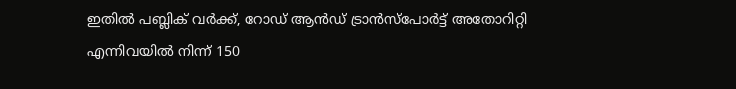ഇതിൽ പബ്ലിക് വർക്ക്, റോഡ് ആൻഡ് ട്രാൻസ്‌പോർട്ട് അതോറിറ്റി എന്നിവയിൽ നിന്ന് 150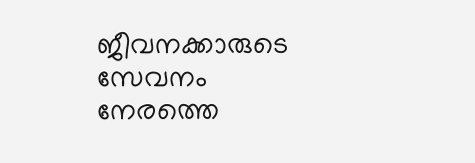ജീവനക്കാരുടെ സേവനം നേരത്തെ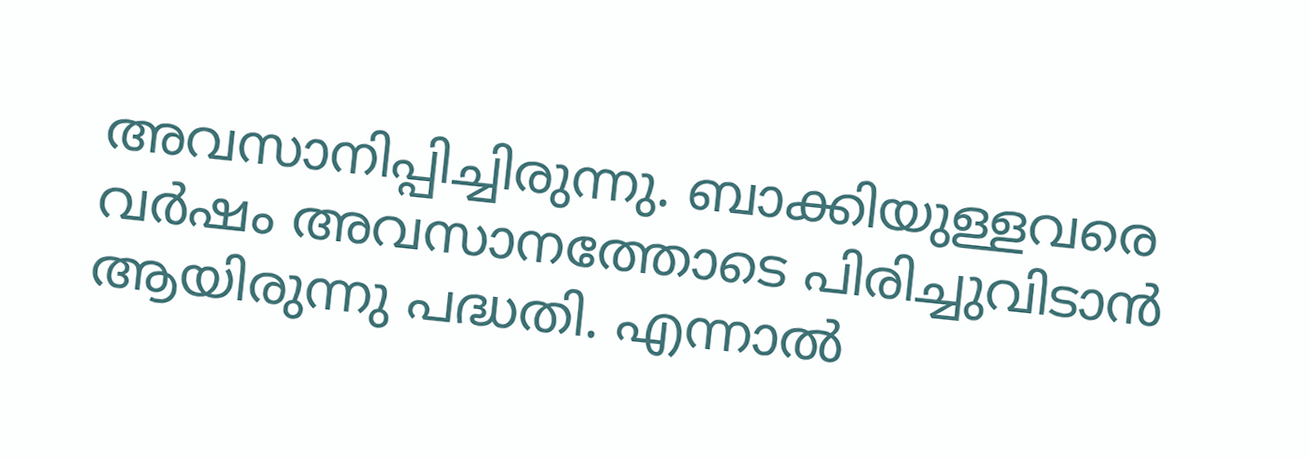അവസാനിപ്പിച്ചിരുന്നു. ബാക്കിയുള്ളവരെ വര്‍ഷം അവസാനത്തോടെ പിരിച്ചുവിടാൻ ആയിരുന്നു പദ്ധതി. എന്നാൽ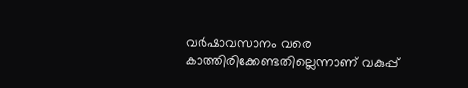വർഷാവസാനം വരെ കാത്തിരിക്കേണ്ടതില്ലെന്നാണ് വകുപ്പ്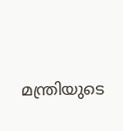മന്ത്രിയുടെ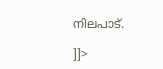നിലപാട്.

]]>